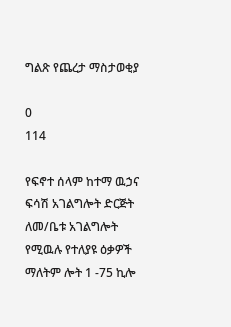ግልጽ የጨረታ ማስታወቂያ

0
114

የፍኖተ ሰላም ከተማ ዉኃና ፍሳሽ አገልግሎት ድርጅት ለመ/ቤቱ አገልግሎት የሚዉሉ የተለያዩ ዕቃዎች ማለትም ሎት 1 -75 ኪሎ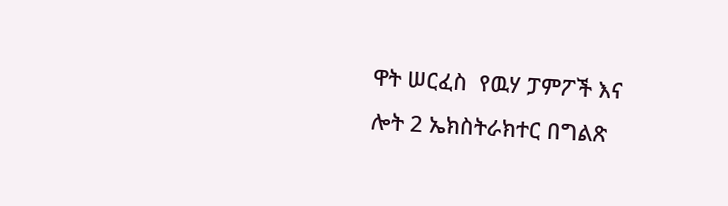ዋት ሠርፈስ  የዉሃ ፓምፖች እና ሎት 2 ኤክስትራክተር በግልጽ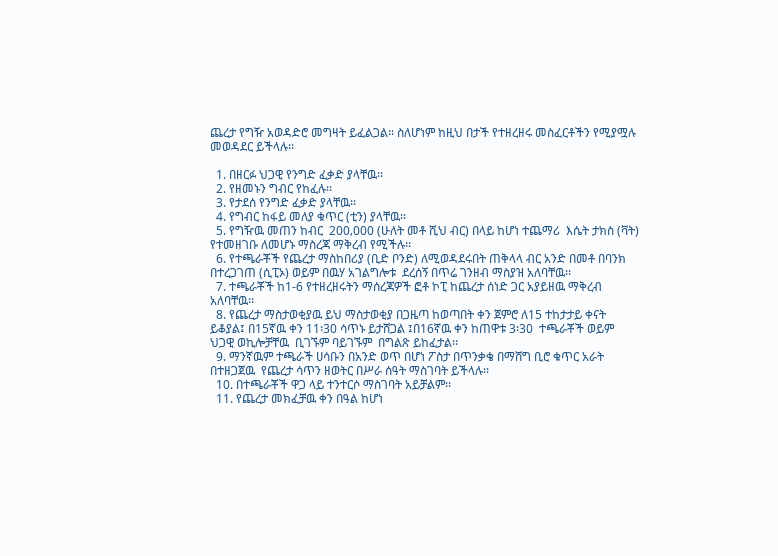ጨረታ የግዥ አወዳድሮ መግዛት ይፈልጋል፡፡ ስለሆነም ከዚህ በታች የተዘረዘሩ መስፈርቶችን የሚያሟሉ መወዳደር ይችላሉ፡፡

  1. በዘርፉ ህጋዊ የንግድ ፈቃድ ያላቸዉ፡፡
  2. የዘመኑን ግብር የከፈሉ፡፡
  3. የታደሰ የንግድ ፈቃድ ያላቸዉ፡፡
  4. የግብር ከፋይ መለያ ቁጥር (ቲን) ያላቸዉ፡፡
  5. የግዥዉ መጠን ከብር  200‚000 (ሁለት መቶ ሺህ ብር) በላይ ከሆነ ተጨማሪ  እሴት ታክስ (ቫት) የተመዘገቡ ለመሆኑ ማስረጃ ማቅረብ የሚችሉ፡፡
  6. የተጫራቾች የጨረታ ማስከበሪያ (ቢድ ቦንድ) ለሚወዳደሩበት ጠቅላላ ብር አንድ በመቶ በባንክ በተረጋገጠ (ሲፒኦ) ወይም በዉሃ አገልግሎቱ  ደረሰኝ በጥሬ ገንዘብ ማስያዝ አለባቸዉ፡፡
  7. ተጫራቾች ከ1-6 የተዘረዘሩትን ማሰረጃዎች ፎቶ ኮፒ ከጨረታ ሰነድ ጋር አያይዘዉ ማቅረብ አለባቸዉ፡፡
  8. የጨረታ ማስታወቂያዉ ይህ ማስታወቂያ በጋዜጣ ከወጣበት ቀን ጀምሮ ለ15 ተከታታይ ቀናት ይቆያል፤ በ15ኛዉ ቀን 11፡30 ሳጥኑ ይታሸጋል ፤በ16ኛዉ ቀን ከጠዋቱ 3፡30  ተጫራቾች ወይም ህጋዊ ወኪሎቻቸዉ  ቢገኙም ባይገኙም  በግልጽ ይከፈታል፡፡
  9. ማንኛዉም ተጫራች ሀሳቡን በአንድ ወጥ በሆነ ፖስታ በጥንቃቄ በማሸግ ቢሮ ቁጥር አራት  በተዘጋጀዉ  የጨረታ ሳጥን ዘወትር በሥራ ሰዓት ማስገባት ይችላሉ፡፡
  10. በተጫራቾች ዋጋ ላይ ተንተርሶ ማስገባት አይቻልም፡፡
  11. የጨረታ መክፈቻዉ ቀን በዓል ከሆነ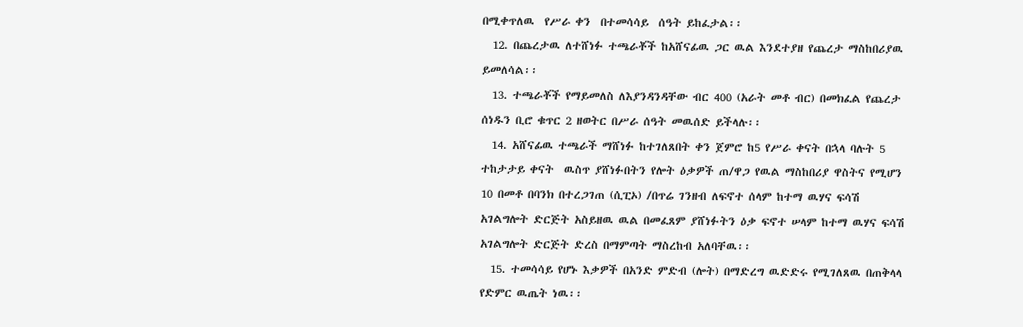በሚቀጥለዉ  የሥራ ቀን  በተመሳሳይ  ሰዓት ይከፈታል፡፡
  12. በጨረታዉ ለተሸነፉ ተጫራቾች ከአሸናፊዉ ጋር ዉል እንደተያዘ የጨረታ ማስከበሪያዉ ይመለሳል፡፡
  13. ተጫራቾች የማይመለስ ለእያንዳንዳቸው ብር 400 (አራት መቶ ብር) በመክፈል የጨረታ ሰነዱን ቢሮ ቁጥር 2 ዘወትር በሥራ ሰዓት መዉሰድ ይችላሉ፡፡
  14. አሸናፊዉ ተጫራች ማሸነፉ ከተገለጸበት ቀን ጀምሮ ከ5 የሥራ ቀናት በኋላ ባሉት 5 ተከታታይ ቀናት  ዉስጥ ያሸነፉበትን የሎት ዕቃዎች ጠ/ዋጋ የዉል ማስከበሪያ ዋስትና የሚሆን 10 በመቶ በባንክ በተረጋገጠ (ሲፒኦ) /በጥሬ ገንዘብ ለፍኖተ ሰላም ከተማ ዉሃና ፍሳሽ አገልግሎት ድርጅት አስይዘዉ ዉል በመፈጸም ያሸነፉትን ዕቃ ፍኖተ ሠላም ከተማ ዉሃና ፍሳሽ አገልግሎት ድርጅት ድረስ በማምጣት ማስረከብ አለባቸዉ፡፡
  15. ተመሳሳይ የሆኑ እቃዎች በአንድ ምድብ (ሎት) በማድረግ ዉድድሩ የሚገለጸዉ በጠቅላላ የድምር ዉጤት ነዉ፡፡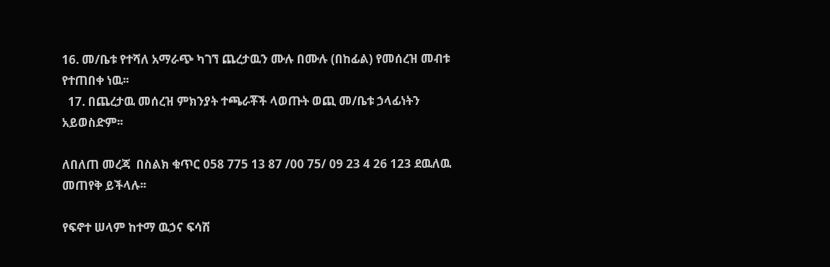16. መ/ቤቱ የተሻለ አማራጭ ካገኘ ጨረታዉን ሙሉ በሙሉ (በከፊል) የመሰረዝ መብቱ የተጠበቀ ነዉ፡፡
  17. በጨረታዉ መሰረዝ ምክንያት ተጫራቾች ላወጡት ወጪ መ/ቤቱ ኃላፊነትን አይወስድም፡፡

ለበለጠ መረጃ  በስልክ ቁጥር 058 775 13 87 /00 75/ 09 23 4 26 123 ደዉለዉ መጠየቅ ይችላሉ፡፡

የፍኖተ ሠላም ከተማ ዉኃና ፍሳሽ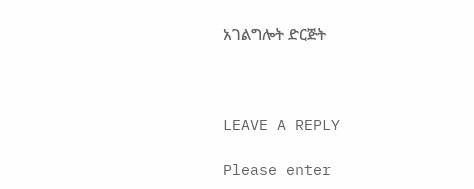አገልግሎት ድርጅት



LEAVE A REPLY

Please enter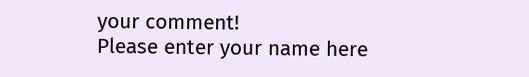your comment!
Please enter your name here